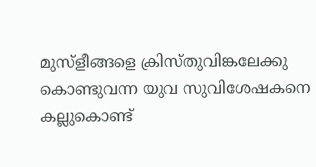മുസ്ളീങ്ങളെ ക്രിസ്തുവിങ്കലേക്കു കൊണ്ടുവന്ന യുവ സുവിശേഷകനെ കല്ലുകൊണ്ട്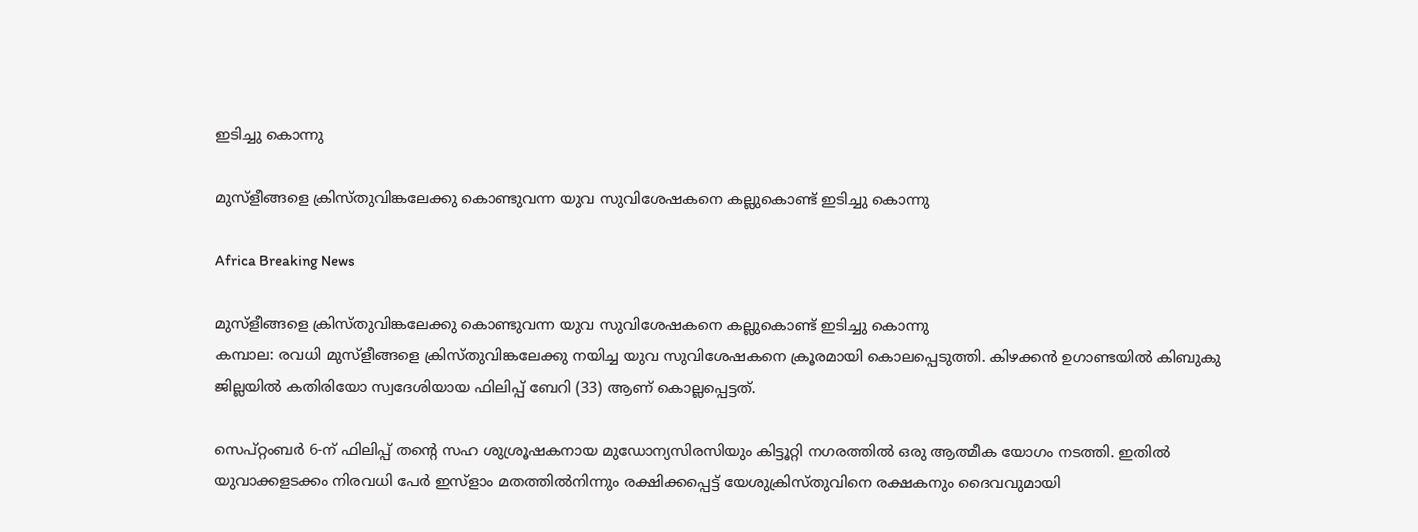ഇടിച്ചു കൊന്നു

മുസ്ളീങ്ങളെ ക്രിസ്തുവിങ്കലേക്കു കൊണ്ടുവന്ന യുവ സുവിശേഷകനെ കല്ലുകൊണ്ട് ഇടിച്ചു കൊന്നു

Africa Breaking News

മുസ്ളീങ്ങളെ ക്രിസ്തുവിങ്കലേക്കു കൊണ്ടുവന്ന യുവ സുവിശേഷകനെ കല്ലുകൊണ്ട് ഇടിച്ചു കൊന്നു
കമ്പാല: രവധി മുസ്ളീങ്ങളെ ക്രിസ്തുവിങ്കലേക്കു നയിച്ച യുവ സുവിശേഷകനെ ക്രൂരമായി കൊലപ്പെടുത്തി. കിഴക്കന്‍ ഉഗാണ്ടയില്‍ കിബുകു ജില്ലയില്‍ കതിരിയോ സ്വദേശിയായ ഫിലിപ്പ് ബേറി (33) ആണ് കൊല്ലപ്പെട്ടത്.

സെപ്റ്റംബര്‍ 6-ന് ഫിലിപ്പ് തന്റെ സഹ ശുശ്രൂഷകനായ മുഡോന്യസിരസിയും കിട്ടൂറ്റി നഗരത്തില്‍ ഒരു ആത്മീക യോഗം നടത്തി. ഇതില്‍ യുവാക്കളടക്കം നിരവധി പേര്‍ ഇസ്ളാം മതത്തില്‍നിന്നും രക്ഷിക്കപ്പെട്ട് യേശുക്രിസ്തുവിനെ രക്ഷകനും ദൈവവുമായി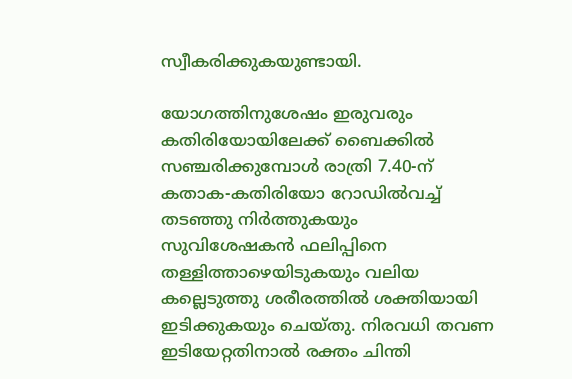സ്വീകരിക്കുകയുണ്ടായി.

യോഗത്തിനുശേഷം ഇരുവരും കതിരിയോയിലേക്ക് ബൈക്കില്‍ സഞ്ചരിക്കുമ്പോള്‍ രാത്രി 7.40-ന് കതാക-കതിരിയോ റോഡില്‍വച്ച് തടഞ്ഞു നിര്‍ത്തുകയും സുവിശേഷകന്‍ ഫലിപ്പിനെ തള്ളിത്താഴെയിടുകയും വലിയ കല്ലെടുത്തു ശരീരത്തില്‍ ശക്തിയായി ഇടിക്കുകയും ചെയ്തു. നിരവധി തവണ ഇടിയേറ്റതിനാല്‍ രക്തം ചിന്തി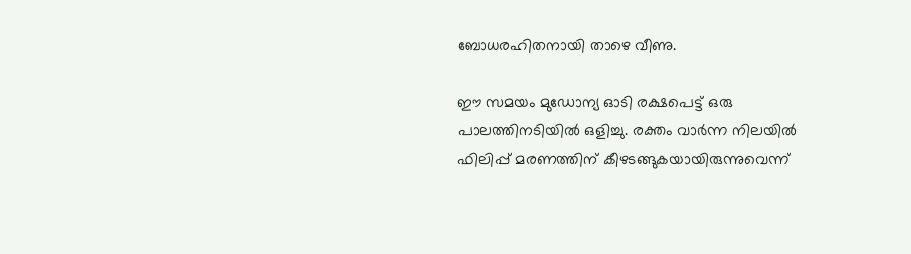ബോധരഹിതനായി താഴെ വീണു.

ഈ സമയം മുഡോന്യ ഓടി രക്ഷപെട്ട് ഒരു പാലത്തിനടിയില്‍ ഒളിച്ചു. രക്തം വാര്‍ന്ന നിലയില്‍ ഫിലിപ്പ് മരണത്തിന് കീഴടങ്ങുകയായിരുന്നുവെന്ന്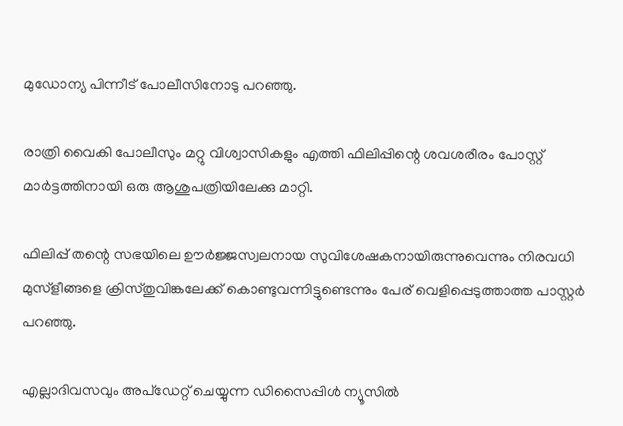മുഡോന്യ പിന്നീട് പോലീസിനോടു പറഞ്ഞു.

രാത്രി വൈകി പോലീസും മറ്റു വിശ്വാസികളും എത്തി ഫിലിപ്പിന്റെ ശവശരീരം പോസ്റ്റ് മാര്‍ട്ടത്തിനായി ഒരു ആശുപത്രിയിലേക്കു മാറ്റി.

ഫിലിപ്പ് തന്റെ സഭയിലെ ഊര്‍ജ്ജസ്വലനായ സുവിശേഷകനായിരുന്നുവെന്നും നിരവധി മുസ്ളീങ്ങളെ ക്രിസ്തുവിങ്കലേക്ക് കൊണ്ടുവന്നിട്ടുണ്ടെന്നും പേര് വെളിപ്പെടുത്താത്ത പാസ്റ്റര്‍ പറഞ്ഞു.

എല്ലാദിവസവും അപ്ഡേറ്റ് ചെയ്യുന്ന ഡിസൈപ്പിൾ ന്യൂസിൽ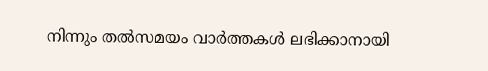നിന്നും തൽസമയം വാർത്തകൾ ലഭിക്കാനായി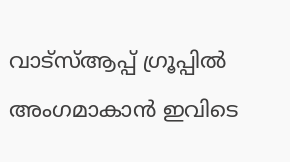വാട്സ്ആപ്പ് ഗ്രൂപ്പിൽ അംഗമാകാൻ ഇവിടെ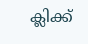ക്ലിക്ക്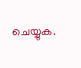ചെയ്യുക.